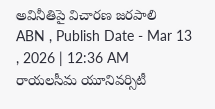అవినీతిపై విచారణ జరపాలి
ABN , Publish Date - Mar 13 , 2026 | 12:36 AM
రాయలసీమ యూనివర్సిటీ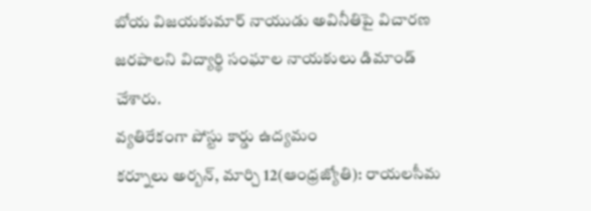బోయ విజయకుమార్ నాయుడు అవినీతిపై విచారణ జరపాలని విద్యార్థి సంఘాల నాయకులు డిమాండ్ చేశారు.
వ్యతిరేకంగా పోస్టు కార్డు ఉద్యమం
కర్నూలు అర్బన్, మార్చి 12(ఆంధ్రజ్యోతి): రాయలసీమ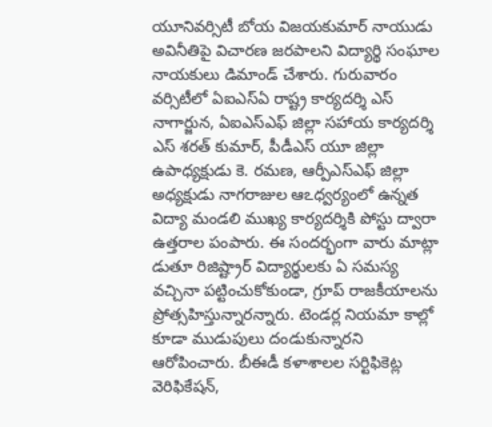యూనివర్సిటీ బోయ విజయకుమార్ నాయుడు అవినీతిపై విచారణ జరపాలని విద్యార్థి సంఘాల నాయకులు డిమాండ్ చేశారు. గురువారం వర్సిటీలో ఏఐఎస్ఏ రాష్ట్ర కార్యదర్శి ఎస్ నాగార్జున, ఏఐఎస్ఎఫ్ జిల్లా సహాయ కార్యదర్శి ఎస్ శరత్ కుమార్, పీడీఎస్ యూ జిల్లా ఉపాధ్యక్షుడు కె. రమణ, ఆర్పీఎస్ఎఫ్ జిల్లా అధ్యక్షుడు నాగరాజుల ఆఽధ్వర్యంలో ఉన్నత విద్యా మండలి ముఖ్య కార్యదర్శికి పోస్టు ద్వారా ఉత్తరాల పంపారు. ఈ సందర్భంగా వారు మాట్లా డుతూ రిజిష్ట్రార్ విద్యార్థులకు ఏ సమస్య వచ్చినా పట్టించుకోకుండా, గ్రూప్ రాజకీయాలను ప్రోత్సహిస్తున్నారన్నారు. టెండర్ల నియమా కాల్లో కూడా ముడుపులు దండుకున్నారని ఆరోపించారు. బీఈడీ కళాశాలల సర్టిఫికెట్ల వెరిఫికేషన్,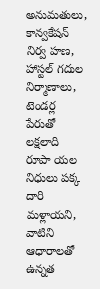అనుమతులు, కాన్వకేషన్ నిర్వ హణ, హాస్టల్ గదుల నిర్మాణాలు, టెండర్ల పేరుతో లక్షలాది రూపా యల నిధులు పక్క దారి మళ్లాయని, వాటిని ఆధారాలతో ఉన్నత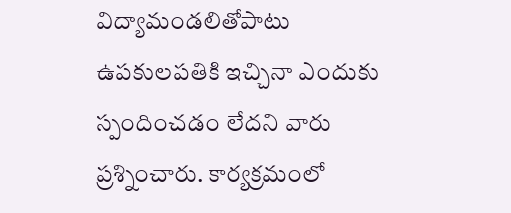విద్యామండలితోపాటు ఉపకులపతికి ఇచ్చినా ఎందుకు స్పందించడం లేదని వారు ప్రశ్నించారు. కార్యక్రమంలో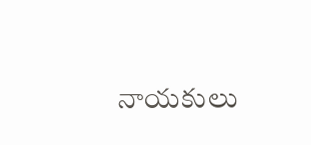నాయకులు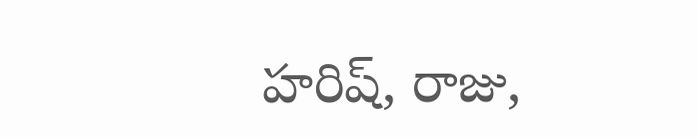హరిష్, రాజు,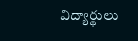విద్యార్థులు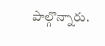పాల్గొన్నారు.